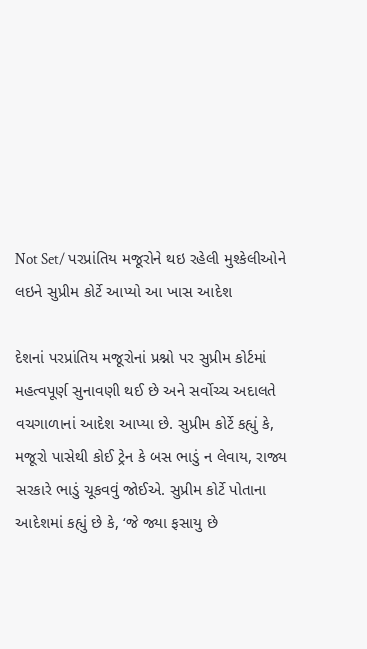Not Set/ પરપ્રાંતિય મજૂરોને થઇ રહેલી મુશ્કેલીઓને લઇને સુપ્રીમ કોર્ટે આપ્યો આ ખાસ આદેશ

દેશનાં પરપ્રાંતિય મજૂરોનાં પ્રશ્નો પર સુપ્રીમ કોર્ટમાં મહત્વપૂર્ણ સુનાવણી થઈ છે અને સર્વોચ્ચ અદાલતે વચગાળાનાં આદેશ આપ્યા છે. સુપ્રીમ કોર્ટે કહ્યું કે, મજૂરો પાસેથી કોઈ ટ્રેન કે બસ ભાડું ન લેવાય, રાજ્ય સરકારે ભાડું ચૂકવવું જોઈએ. સુપ્રીમ કોર્ટે પોતાના આદેશમાં કહ્યું છે કે, ‘જે જ્યા ફસાયુ છે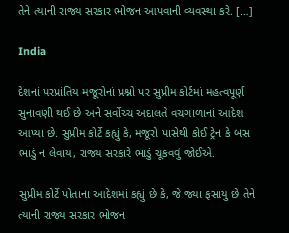તેને ત્યાની રાજ્ય સરકાર ભોજન આપવાની વ્યવસ્થા કરે. […]

India

દેશનાં પરપ્રાંતિય મજૂરોનાં પ્રશ્નો પર સુપ્રીમ કોર્ટમાં મહત્વપૂર્ણ સુનાવણી થઈ છે અને સર્વોચ્ચ અદાલતે વચગાળાનાં આદેશ આપ્યા છે. સુપ્રીમ કોર્ટે કહ્યું કે, મજૂરો પાસેથી કોઈ ટ્રેન કે બસ ભાડું ન લેવાય, રાજ્ય સરકારે ભાડું ચૂકવવું જોઈએ.

સુપ્રીમ કોર્ટે પોતાના આદેશમાં કહ્યું છે કે, જે જ્યા ફસાયુ છે તેને ત્યાની રાજ્ય સરકાર ભોજન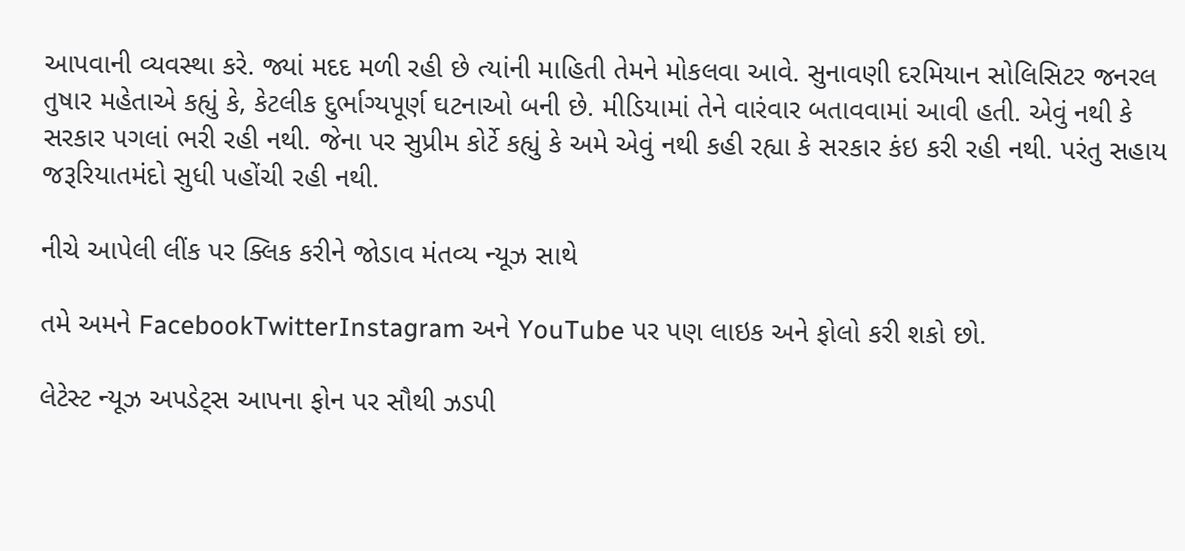આપવાની વ્યવસ્થા કરે. જ્યાં મદદ મળી રહી છે ત્યાંની માહિતી તેમને મોકલવા આવે. સુનાવણી દરમિયાન સોલિસિટર જનરલ તુષાર મહેતાએ કહ્યું કે, કેટલીક દુર્ભાગ્યપૂર્ણ ઘટનાઓ બની છે. મીડિયામાં તેને વારંવાર બતાવવામાં આવી હતી. એવું નથી કે સરકાર પગલાં ભરી રહી નથી. જેના પર સુપ્રીમ કોર્ટે કહ્યું કે અમે એવું નથી કહી રહ્યા કે સરકાર કંઇ કરી રહી નથી. પરંતુ સહાય જરૂરિયાતમંદો સુધી પહોંચી રહી નથી.

નીચે આપેલી લીંક પર ક્લિક કરીને જોડાવ મંતવ્ય ન્યૂઝ સાથે

તમે અમને FacebookTwitterInstagram અને YouTube પર પણ લાઇક અને ફોલો કરી શકો છો.

લેટેસ્ટ ન્યૂઝ અપડેટ્સ આપના ફોન પર સૌથી ઝડપી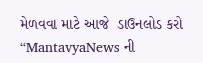મેળવવા માટે આજે  ડાઉનલોડ કરો “MantavyaNews ની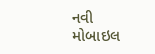નવી મોબાઇલ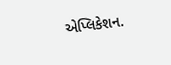એપ્લિકેશન.